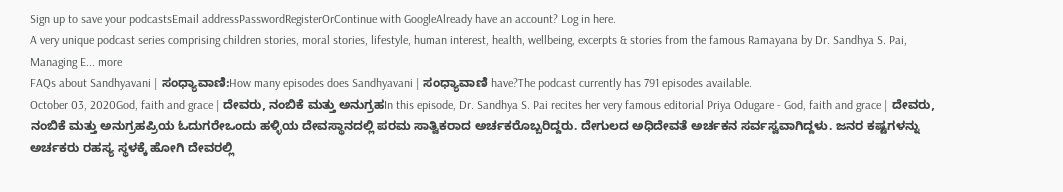Sign up to save your podcastsEmail addressPasswordRegisterOrContinue with GoogleAlready have an account? Log in here.
A very unique podcast series comprising children stories, moral stories, lifestyle, human interest, health, wellbeing, excerpts & stories from the famous Ramayana by Dr. Sandhya S. Pai, Managing E... more
FAQs about Sandhyavani | ಸಂಧ್ಯಾವಾಣಿ:How many episodes does Sandhyavani | ಸಂಧ್ಯಾವಾಣಿ have?The podcast currently has 791 episodes available.
October 03, 2020God, faith and grace | ದೇವರು, ನಂಬಿಕೆ ಮತ್ತು ಅನುಗ್ರಹIn this episode, Dr. Sandhya S. Pai recites her very famous editorial Priya Odugare - God, faith and grace | ದೇವರು, ನಂಬಿಕೆ ಮತ್ತು ಅನುಗ್ರಹಪ್ರಿಯ ಓದುಗರೇಒಂದು ಹಳ್ಳಿಯ ದೇವಸ್ಥಾನದಲ್ಲಿ ಪರಮ ಸಾತ್ವಿಕರಾದ ಅರ್ಚಕರೊಬ್ಬರಿದ್ದರು. ದೇಗುಲದ ಅಧಿದೇವತೆ ಅರ್ಚಕನ ಸರ್ವಸ್ವವಾಗಿದ್ದಳು. ಜನರ ಕಷ್ಟಗಳನ್ನು ಅರ್ಚಕರು ರಹಸ್ಯ ಸ್ಥಳಕ್ಕೆ ಹೋಗಿ ದೇವರಲ್ಲಿ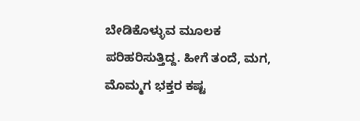ಬೇಡಿಕೊಳ್ಳುವ ಮೂಲಕ ಪರಿಹರಿಸುತ್ತಿದ್ದ. ಹೀಗೆ ತಂದೆ, ಮಗ, ಮೊಮ್ಮಗ ಭಕ್ತರ ಕಷ್ಟ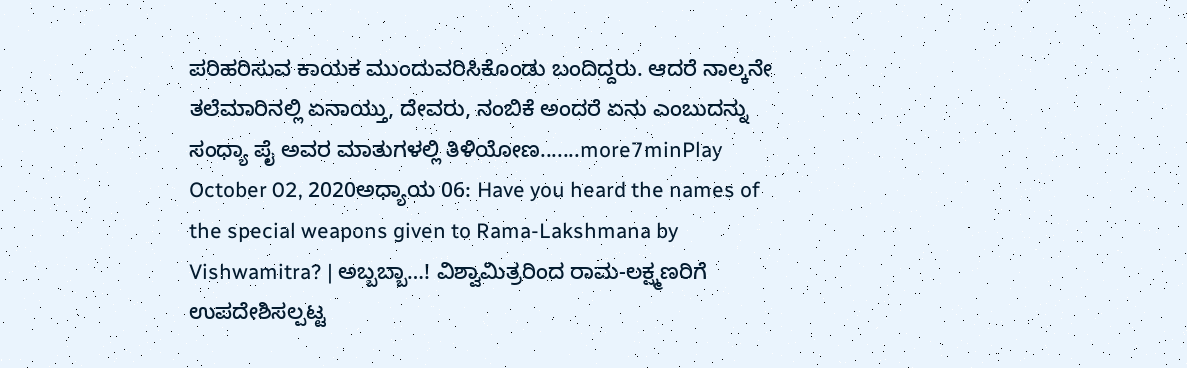ಪರಿಹರಿಸುವ ಕಾಯಕ ಮುಂದುವರಿಸಿಕೊಂಡು ಬಂದಿದ್ದರು. ಆದರೆ ನಾಲ್ಕನೇ ತಲೆಮಾರಿನಲ್ಲಿ ಏನಾಯ್ತು, ದೇವರು, ನಂಬಿಕೆ ಅಂದರೆ ಏನು ಎಂಬುದನ್ನು ಸಂಧ್ಯಾ ಪೈ ಅವರ ಮಾತುಗಳಲ್ಲಿ ತಿಳಿಯೋಣ.......more7minPlay
October 02, 2020ಅಧ್ಯಾಯ 06: Have you heard the names of the special weapons given to Rama-Lakshmana by Vishwamitra? | ಅಬ್ಬಬ್ಬಾ…! ವಿಶ್ವಾಮಿತ್ರರಿಂದ ರಾಮ-ಲಕ್ಷ್ಮಣರಿಗೆ ಉಪದೇಶಿಸಲ್ಪಟ್ಟ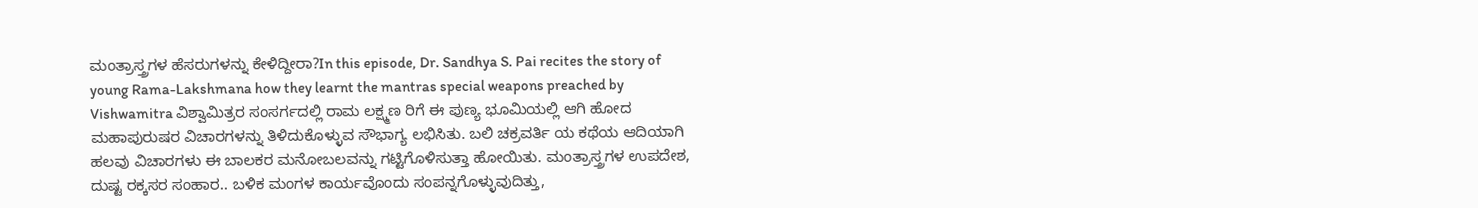ಮಂತ್ರಾಸ್ತ್ರಗಳ ಹೆಸರುಗಳನ್ನು ಕೇಳಿದ್ದೀರಾ?In this episode, Dr. Sandhya S. Pai recites the story of young Rama-Lakshmana how they learnt the mantras special weapons preached by Vishwamitra ವಿಶ್ವಾಮಿತ್ರರ ಸಂಸರ್ಗದಲ್ಲಿ ರಾಮ ಲಕ್ಷ್ಮಣ ರಿಗೆ ಈ ಪುಣ್ಯ ಭೂಮಿಯಲ್ಲಿ ಆಗಿ ಹೋದ ಮಹಾಪುರುಷರ ವಿಚಾರಗಳನ್ನು ತಿಳಿದುಕೊಳ್ಳುವ ಸೌಭಾಗ್ಯ ಲಭಿಸಿತು. ಬಲಿ ಚಕ್ರವರ್ತಿ ಯ ಕಥೆಯ ಆದಿಯಾಗಿ ಹಲವು ವಿಚಾರಗಳು ಈ ಬಾಲಕರ ಮನೋಬಲವನ್ನು ಗಟ್ಟಿಗೊಳಿಸುತ್ತಾ ಹೋಯಿತು. ಮಂತ್ರಾಸ್ತ್ರಗಳ ಉಪದೇಶ, ದುಷ್ಟ ರಕ್ಕಸರ ಸಂಹಾರ.. ಬಳಿಕ ಮಂಗಳ ಕಾರ್ಯವೊಂದು ಸಂಪನ್ನಗೊಳ್ಳುವುದಿತ್ತು,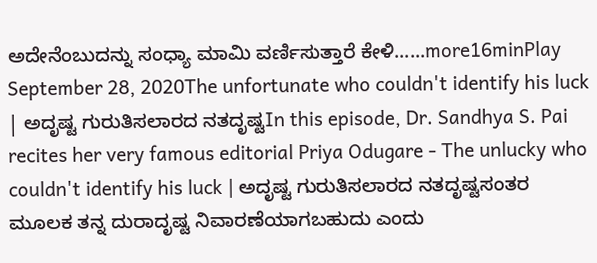ಅದೇನೆಂಬುದನ್ನು ಸಂಧ್ಯಾ ಮಾಮಿ ವರ್ಣಿಸುತ್ತಾರೆ ಕೇಳಿ......more16minPlay
September 28, 2020The unfortunate who couldn't identify his luck | ಅದೃಷ್ಟ ಗುರುತಿಸಲಾರದ ನತದೃಷ್ಟIn this episode, Dr. Sandhya S. Pai recites her very famous editorial Priya Odugare - The unlucky who couldn't identify his luck | ಅದೃಷ್ಟ ಗುರುತಿಸಲಾರದ ನತದೃಷ್ಟಸಂತರ ಮೂಲಕ ತನ್ನ ದುರಾದೃಷ್ಟ ನಿವಾರಣೆಯಾಗಬಹುದು ಎಂದು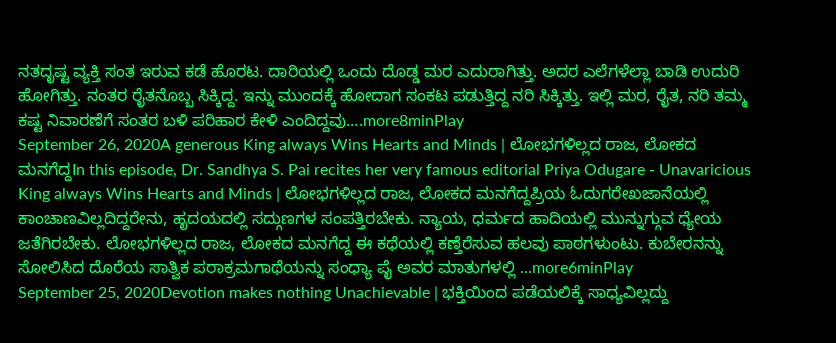ನತದೃಷ್ಟ ವ್ಯಕ್ತಿ ಸಂತ ಇರುವ ಕಡೆ ಹೊರಟ. ದಾರಿಯಲ್ಲಿ ಒಂದು ದೊಡ್ಡ ಮರ ಎದುರಾಗಿತ್ತು. ಅದರ ಎಲೆಗಳೆಲ್ಲಾ ಬಾಡಿ ಉದುರಿ ಹೋಗಿತ್ತು. ನಂತರ ರೈತನೊಬ್ಬ ಸಿಕ್ಕಿದ್ದ. ಇನ್ನು ಮುಂದಕ್ಕೆ ಹೋದಾಗ ಸಂಕಟ ಪಡುತ್ತಿದ್ದ ನರಿ ಸಿಕ್ಕಿತ್ತು. ಇಲ್ಲಿ ಮರ, ರೈತ, ನರಿ ತಮ್ಮ ಕಷ್ಟ ನಿವಾರಣೆಗೆ ಸಂತರ ಬಳಿ ಪರಿಹಾರ ಕೇಳಿ ಎಂದಿದ್ದವು....more8minPlay
September 26, 2020A generous King always Wins Hearts and Minds | ಲೋಭಗಳಿಲ್ಲದ ರಾಜ, ಲೋಕದ ಮನಗೆದ್ದIn this episode, Dr. Sandhya S. Pai recites her very famous editorial Priya Odugare - Unavaricious King always Wins Hearts and Minds | ಲೋಭಗಳಿಲ್ಲದ ರಾಜ, ಲೋಕದ ಮನಗೆದ್ದಪ್ರಿಯ ಓದುಗರೇಖಜಾನೆಯಲ್ಲಿ ಕಾಂಚಾಣವಿಲ್ಲದಿದ್ದರೇನು, ಹೃದಯದಲ್ಲಿ ಸದ್ಗುಣಗಳ ಸಂಪತ್ತಿರಬೇಕು. ನ್ಯಾಯ, ಧರ್ಮದ ಹಾದಿಯಲ್ಲಿ ಮುನ್ನುಗ್ಗುವ ಧ್ಯೇಯ ಜತೆಗಿರಬೇಕು. ಲೋಭಗಳಿಲ್ಲದ ರಾಜ, ಲೋಕದ ಮನಗೆದ್ದ ಈ ಕಥೆಯಲ್ಲಿ ಕಣ್ತೆರೆಸುವ ಹಲವು ಪಾಠಗಳುಂಟು. ಕುಬೇರನನ್ನು ಸೋಲಿಸಿದ ದೊರೆಯ ಸಾತ್ವಿಕ ಪರಾಕ್ರಮಗಾಥೆಯನ್ನು ಸಂಧ್ಯಾ ಪೈ ಅವರ ಮಾತುಗಳಲ್ಲಿ ...more6minPlay
September 25, 2020Devotion makes nothing Unachievable | ಭಕ್ತಿಯಿಂದ ಪಡೆಯಲಿಕ್ಕೆ ಸಾಧ್ಯವಿಲ್ಲದ್ದು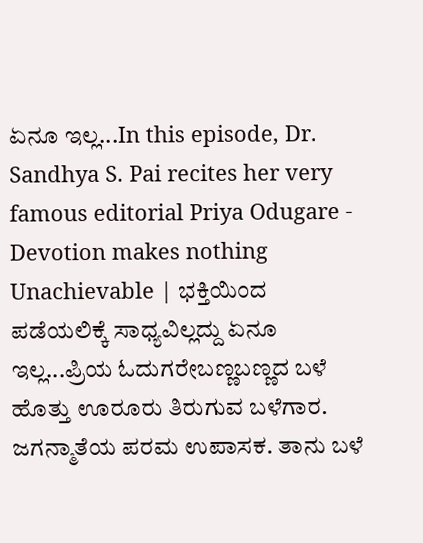ಏನೂ ಇಲ್ಲ...In this episode, Dr. Sandhya S. Pai recites her very famous editorial Priya Odugare - Devotion makes nothing Unachievable | ಭಕ್ತಿಯಿಂದ ಪಡೆಯಲಿಕ್ಕೆ ಸಾಧ್ಯವಿಲ್ಲದ್ದು ಏನೂ ಇಲ್ಲ...ಪ್ರಿಯ ಓದುಗರೇಬಣ್ಣಬಣ್ಣದ ಬಳೆ ಹೊತ್ತು ಊರೂರು ತಿರುಗುವ ಬಳೆಗಾರ. ಜಗನ್ಮಾತೆಯ ಪರಮ ಉಪಾಸಕ. ತಾನು ಬಳೆ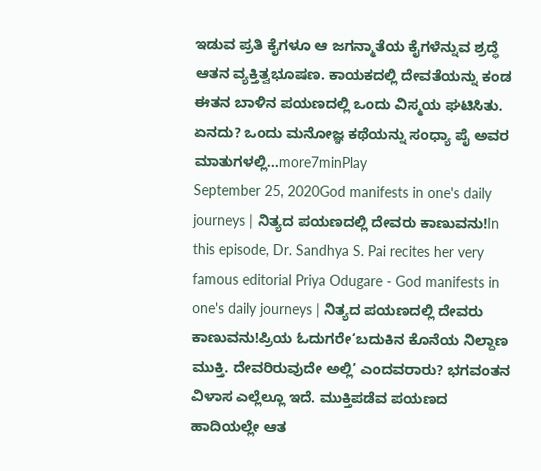ಇಡುವ ಪ್ರತಿ ಕೈಗಳೂ ಆ ಜಗನ್ಮಾತೆಯ ಕೈಗಳೆನ್ನುವ ಶ್ರದ್ಧೆ ಆತನ ವ್ಯಕ್ತಿತ್ವಭೂಷಣ. ಕಾಯಕದಲ್ಲಿ ದೇವತೆಯನ್ನು ಕಂಡ ಈತನ ಬಾಳಿನ ಪಯಣದಲ್ಲಿ ಒಂದು ವಿಸ್ಮಯ ಘಟಿಸಿತು. ಏನದು? ಒಂದು ಮನೋಜ್ಞ ಕಥೆಯನ್ನು ಸಂಧ್ಯಾ ಪೈ ಅವರ ಮಾತುಗಳಲ್ಲಿ...more7minPlay
September 25, 2020God manifests in one's daily journeys | ನಿತ್ಯದ ಪಯಣದಲ್ಲಿ ದೇವರು ಕಾಣುವನು!In this episode, Dr. Sandhya S. Pai recites her very famous editorial Priya Odugare - God manifests in one's daily journeys | ನಿತ್ಯದ ಪಯಣದಲ್ಲಿ ದೇವರು ಕಾಣುವನು!ಪ್ರಿಯ ಓದುಗರೇ‘ಬದುಕಿನ ಕೊನೆಯ ನಿಲ್ದಾಣ ಮುಕ್ತಿ. ದೇವರಿರುವುದೇ ಅಲ್ಲಿ’ ಎಂದವರಾರು? ಭಗವಂತನ ವಿಳಾಸ ಎಲ್ಲೆಲ್ಲೂ ಇದೆ. ಮುಕ್ತಿಪಡೆವ ಪಯಣದ ಹಾದಿಯಲ್ಲೇ ಆತ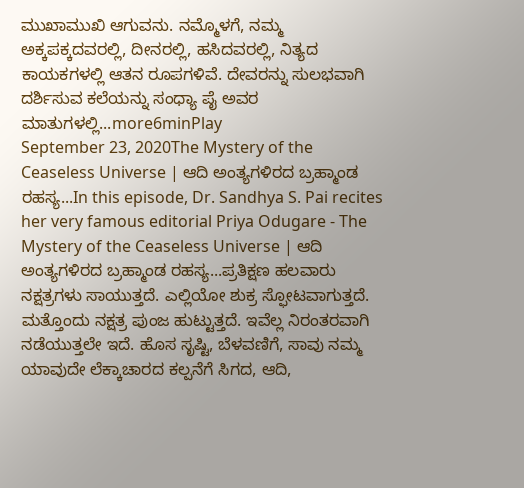ಮುಖಾಮುಖಿ ಆಗುವನು. ನಮ್ಮೊಳಗೆ, ನಮ್ಮ ಅಕ್ಕಪಕ್ಕದವರಲ್ಲಿ, ದೀನರಲ್ಲಿ, ಹಸಿದವರಲ್ಲಿ, ನಿತ್ಯದ ಕಾಯಕಗಳಲ್ಲಿ ಆತನ ರೂಪಗಳಿವೆ. ದೇವರನ್ನು ಸುಲಭವಾಗಿ ದರ್ಶಿಸುವ ಕಲೆಯನ್ನು ಸಂಧ್ಯಾ ಪೈ ಅವರ ಮಾತುಗಳಲ್ಲಿ...more6minPlay
September 23, 2020The Mystery of the Ceaseless Universe | ಆದಿ ಅಂತ್ಯಗಳಿರದ ಬ್ರಹ್ಮಾಂಡ ರಹಸ್ಯ...In this episode, Dr. Sandhya S. Pai recites her very famous editorial Priya Odugare - The Mystery of the Ceaseless Universe | ಆದಿ ಅಂತ್ಯಗಳಿರದ ಬ್ರಹ್ಮಾಂಡ ರಹಸ್ಯ...ಪ್ರತಿಕ್ಷಣ ಹಲವಾರು ನಕ್ಷತ್ರಗಳು ಸಾಯುತ್ತದೆ. ಎಲ್ಲಿಯೋ ಶುಕ್ರ ಸ್ಫೋಟವಾಗುತ್ತದೆ. ಮತ್ತೊಂದು ನಕ್ಷತ್ರ ಪುಂಜ ಹುಟ್ಟುತ್ತದೆ. ಇವೆಲ್ಲ ನಿರಂತರವಾಗಿ ನಡೆಯುತ್ತಲೇ ಇದೆ. ಹೊಸ ಸೃಷ್ಟಿ, ಬೆಳವಣಿಗೆ, ಸಾವು ನಮ್ಮ ಯಾವುದೇ ಲೆಕ್ಕಾಚಾರದ ಕಲ್ಪನೆಗೆ ಸಿಗದ, ಆದಿ,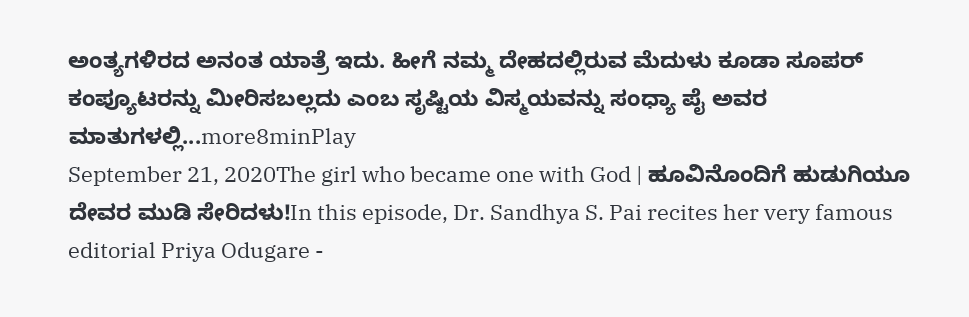ಅಂತ್ಯಗಳಿರದ ಅನಂತ ಯಾತ್ರೆ ಇದು. ಹೀಗೆ ನಮ್ಮ ದೇಹದಲ್ಲಿರುವ ಮೆದುಳು ಕೂಡಾ ಸೂಪರ್ ಕಂಪ್ಯೂಟರನ್ನು ಮೀರಿಸಬಲ್ಲದು ಎಂಬ ಸೃಷ್ಟಿಯ ವಿಸ್ಮಯವನ್ನು ಸಂಧ್ಯಾ ಪೈ ಅವರ ಮಾತುಗಳಲ್ಲಿ...more8minPlay
September 21, 2020The girl who became one with God | ಹೂವಿನೊಂದಿಗೆ ಹುಡುಗಿಯೂ ದೇವರ ಮುಡಿ ಸೇರಿದಳು!In this episode, Dr. Sandhya S. Pai recites her very famous editorial Priya Odugare -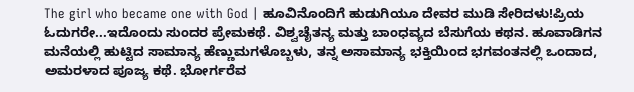The girl who became one with God | ಹೂವಿನೊಂದಿಗೆ ಹುಡುಗಿಯೂ ದೇವರ ಮುಡಿ ಸೇರಿದಳು!ಪ್ರಿಯ ಓದುಗರೇ...ಇದೊಂದು ಸುಂದರ ಪ್ರೇಮಕಥೆ. ವಿಶ್ವಚೈತನ್ಯ ಮತ್ತು ಬಾಂಧವ್ಯದ ಬೆಸುಗೆಯ ಕಥನ. ಹೂವಾಡಿಗನ ಮನೆಯಲ್ಲಿ ಹುಟ್ಟಿದ ಸಾಮಾನ್ಯ ಹೆಣ್ಣುಮಗಳೊಬ್ಬಳು, ತನ್ನ ಅಸಾಮಾನ್ಯ ಭಕ್ತಿಯಿಂದ ಭಗವಂತನಲ್ಲಿ ಒಂದಾದ, ಅಮರಳಾದ ಪೂಜ್ಯ ಕಥೆ. ಭೋರ್ಗರೆವ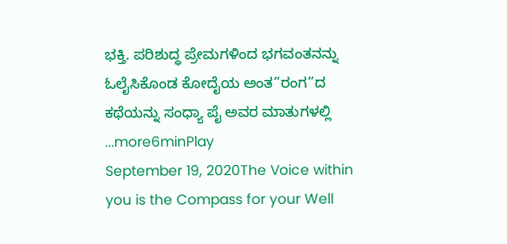ಭಕ್ತಿ. ಪರಿಶುದ್ಧ ಪ್ರೇಮಗಳಿಂದ ಭಗವಂತನನ್ನು ಓಲೈಸಿಕೊಂಡ ಕೋದೈಯ ಅಂತ”ರಂಗ”ದ ಕಥೆಯನ್ನು ಸಂಧ್ಯಾ ಪೈ ಅವರ ಮಾತುಗಳಲ್ಲಿ ...more6minPlay
September 19, 2020The Voice within you is the Compass for your Well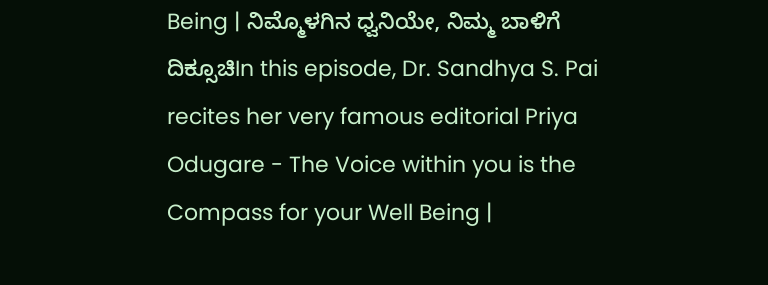Being | ನಿಮ್ಮೊಳಗಿನ ಧ್ವನಿಯೇ, ನಿಮ್ಮ ಬಾಳಿಗೆ ದಿಕ್ಸೂಚಿIn this episode, Dr. Sandhya S. Pai recites her very famous editorial Priya Odugare - The Voice within you is the Compass for your Well Being |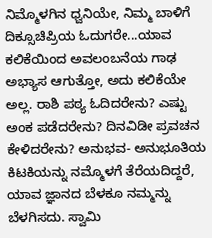ನಿಮ್ಮೊಳಗಿನ ಧ್ವನಿಯೇ, ನಿಮ್ಮ ಬಾಳಿಗೆ ದಿಕ್ಸೂಚಿಪ್ರಿಯ ಓದುಗರೇ...ಯಾವ ಕಲಿಕೆಯಿಂದ ಅವಲಂಬನೆಯ ಗಾಢ ಅಭ್ಯಾಸ ಆಗುತ್ತೋ, ಅದು ಕಲಿಕೆಯೇ ಅಲ್ಲ. ರಾಶಿ ಪಠ್ಯ ಓದಿದರೇನು? ಎಷ್ಟು ಅಂಕ ಪಡೆದರೇನು? ದಿನವಿಡೀ ಪ್ರವಚನ ಕೇಳಿದರೇನು? ಅನುಭವ- ಅನುಭೂತಿಯ ಕಿಟಕಿಯನ್ನು ನಮ್ಮೊಳಗೆ ತೆರೆಯದಿದ್ದರೆ, ಯಾವ ಜ್ಞಾನದ ಬೆಳಕೂ ನಮ್ಮನ್ನು ಬೆಳಗಿಸದು. ಸ್ವಾಮಿ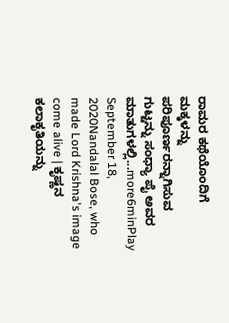ರಾಮರ ಕಥೆಯೊಂದಿಗೆ ಮಕ್ಕಳನ್ನು ಪರಿಪೂರ್ಣರನ್ನಾಗಿಸುವ ಗುಟ್ಟನ್ನು ಸಂಧ್ಯಾ ಪೈ ಅವರ ಮಾತುಗಳಲ್ಲಿ...more6minPlay
September 18, 2020Nandalal Bose, who made Lord Krishna's image come alive | ಕೃಷ್ಣನ ಕಲಾಕೃತಿಯನ್ನು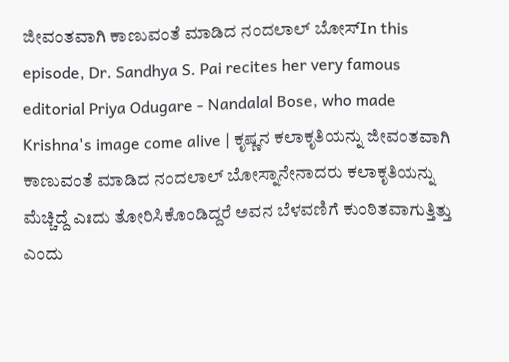ಜೀವಂತವಾಗಿ ಕಾಣುವಂತೆ ಮಾಡಿದ ನಂದಲಾಲ್ ಬೋಸ್In this episode, Dr. Sandhya S. Pai recites her very famous editorial Priya Odugare - Nandalal Bose, who made Krishna's image come alive | ಕೃಷ್ಣನ ಕಲಾಕೃತಿಯನ್ನು ಜೀವಂತವಾಗಿ ಕಾಣುವಂತೆ ಮಾಡಿದ ನಂದಲಾಲ್ ಬೋಸ್ನಾನೇನಾದರು ಕಲಾಕೃತಿಯನ್ನು ಮೆಚ್ಚಿದ್ದೆ ಎಃದು ತೋರಿಸಿಕೊಂಡಿದ್ದರೆ ಅವನ ಬೆಳವಣಿಗೆ ಕುಂಠಿತವಾಗುತ್ತಿತ್ತು ಎಂದು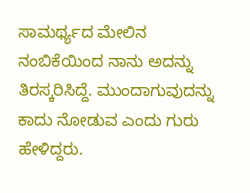ಸಾಮರ್ಥ್ಯದ ಮೇಲಿನ ನಂಬಿಕೆಯಿಂದ ನಾನು ಅದನ್ನು ತಿರಸ್ಕರಿಸಿದ್ದೆ. ಮುಂದಾಗುವುದನ್ನು ಕಾದು ನೋಡುವ ಎಂದು ಗುರು ಹೇಳಿದ್ದರು.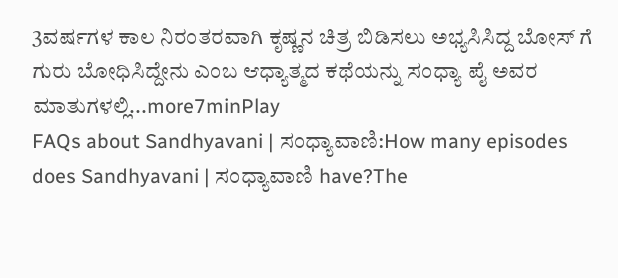3ವರ್ಷಗಳ ಕಾಲ ನಿರಂತರವಾಗಿ ಕೃಷ್ಣನ ಚಿತ್ರ ಬಿಡಿಸಲು ಅಭ್ಯಸಿಸಿದ್ದ ಬೋಸ್ ಗೆ ಗುರು ಬೋಧಿಸಿದ್ದೇನು ಎಂಬ ಆಧ್ಯಾತ್ಮದ ಕಥೆಯನ್ನು ಸಂಧ್ಯಾ ಪೈ ಅವರ ಮಾತುಗಳಲ್ಲಿ...more7minPlay
FAQs about Sandhyavani | ಸಂಧ್ಯಾವಾಣಿ:How many episodes does Sandhyavani | ಸಂಧ್ಯಾವಾಣಿ have?The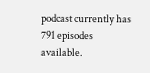podcast currently has 791 episodes available.